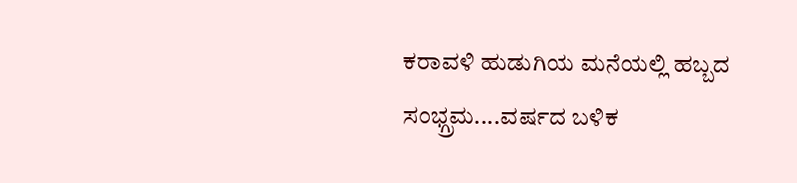ಕರಾವಳಿ ಹುಡುಗಿಯ ಮನೆಯಲ್ಲಿ ಹಬ್ಬದ ಸಂಭ್ಗ್ರಮ....ವರ್ಷದ ಬಳಿಕ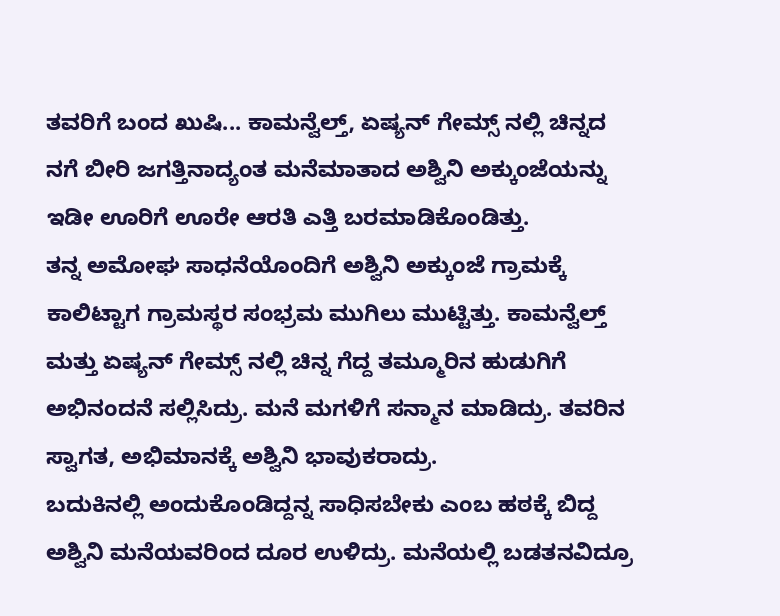ತವರಿಗೆ ಬಂದ ಖುಷಿ... ಕಾಮನ್ವೆಲ್ತ್, ಏಷ್ಯನ್ ಗೇಮ್ಸ್ ನಲ್ಲಿ ಚಿನ್ನದ ನಗೆ ಬೀರಿ ಜಗತ್ತಿನಾದ್ಯಂತ ಮನೆಮಾತಾದ ಅಶ್ವಿನಿ ಅಕ್ಕುಂಜೆಯನ್ನು ಇಡೀ ಊರಿಗೆ ಊರೇ ಆರತಿ ಎತ್ತಿ ಬರಮಾಡಿಕೊಂಡಿತ್ತು.
ತನ್ನ ಅಮೋಘ ಸಾಧನೆಯೊಂದಿಗೆ ಅಶ್ವಿನಿ ಅಕ್ಕುಂಜೆ ಗ್ರಾಮಕ್ಕೆ ಕಾಲಿಟ್ಟಾಗ ಗ್ರಾಮಸ್ಥರ ಸಂಭ್ರಮ ಮುಗಿಲು ಮುಟ್ಟಿತ್ತು. ಕಾಮನ್ವೆಲ್ತ್ ಮತ್ತು ಏಷ್ಯನ್ ಗೇಮ್ಸ್ ನಲ್ಲಿ ಚಿನ್ನ ಗೆದ್ದ ತಮ್ಮೂರಿನ ಹುಡುಗಿಗೆ ಅಭಿನಂದನೆ ಸಲ್ಲಿಸಿದ್ರು. ಮನೆ ಮಗಳಿಗೆ ಸನ್ಮಾನ ಮಾಡಿದ್ರು. ತವರಿನ ಸ್ವಾಗತ, ಅಭಿಮಾನಕ್ಕೆ ಅಶ್ವಿನಿ ಭಾವುಕರಾದ್ರು.
ಬದುಕಿನಲ್ಲಿ ಅಂದುಕೊಂಡಿದ್ದನ್ನ ಸಾಧಿಸಬೇಕು ಎಂಬ ಹಠಕ್ಕೆ ಬಿದ್ದ ಅಶ್ವಿನಿ ಮನೆಯವರಿಂದ ದೂರ ಉಳಿದ್ರು. ಮನೆಯಲ್ಲಿ ಬಡತನವಿದ್ರೂ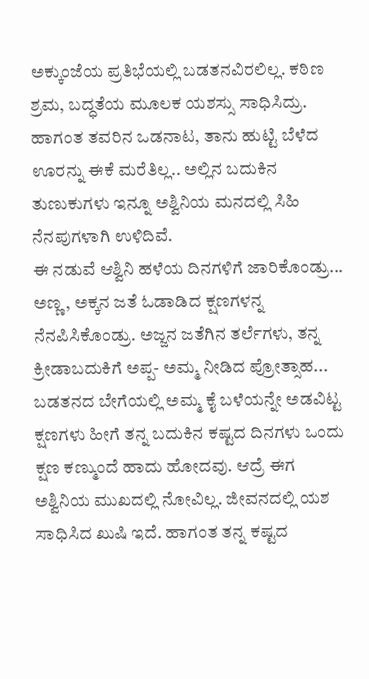ಅಕ್ಕುಂಜೆಯ ಪ್ರತಿಭೆಯಲ್ಲಿ ಬಡತನವಿರಲಿಲ್ಲ. ಕಠಿಣ ಶ್ರಮ, ಬದ್ಧತೆಯ ಮೂಲಕ ಯಶಸ್ಸು ಸಾಧಿಸಿದ್ರು. ಹಾಗಂತ ತವರಿನ ಒಡನಾಟ, ತಾನು ಹುಟ್ಟಿ ಬೆಳೆದ ಊರನ್ನು ಈಕೆ ಮರೆತಿಲ್ಲ.. ಅಲ್ಲಿನ ಬದುಕಿನ ತುಣುಕುಗಳು ಇನ್ನೂ ಅಶ್ವಿನಿಯ ಮನದಲ್ಲಿ ಸಿಹಿ ನೆನಪುಗಳಾಗಿ ಉಳಿದಿವೆ.
ಈ ನಡುವೆ ಆಶ್ವಿನಿ ಹಳೆಯ ದಿನಗಳಿಗೆ ಜಾರಿಕೊಂಡ್ರು... ಅಣ್ಣ, ಅಕ್ಕನ ಜತೆ ಓಡಾಡಿದ ಕ್ಷಣಗಳನ್ನ ನೆನಪಿಸಿಕೊಂಡ್ರು. ಅಜ್ಜನ ಜತೆಗಿನ ತರ್ಲೆಗಳು, ತನ್ನ ಕ್ರೀಡಾಬದುಕಿಗೆ ಅಪ್ಪ- ಅಮ್ಮ ನೀಡಿದ ಪ್ರೋತ್ಸಾಹ... ಬಡತನದ ಬೇಗೆಯಲ್ಲಿ ಅಮ್ಮ ಕೈ ಬಳೆಯನ್ನೇ ಅಡವಿಟ್ಟ ಕ್ಷಣಗಳು ಹೀಗೆ ತನ್ನ ಬದುಕಿನ ಕಷ್ಟದ ದಿನಗಳು ಒಂದು ಕ್ಷಣ ಕಣ್ಮುಂದೆ ಹಾದು ಹೋದವು. ಆದ್ರೆ ಈಗ ಅಶ್ವಿನಿಯ ಮುಖದಲ್ಲಿ ನೋವಿಲ್ಲ. ಜೀವನದಲ್ಲಿ ಯಶ ಸಾಧಿಸಿದ ಖುಷಿ ಇದೆ. ಹಾಗಂತ ತನ್ನ ಕಷ್ಟದ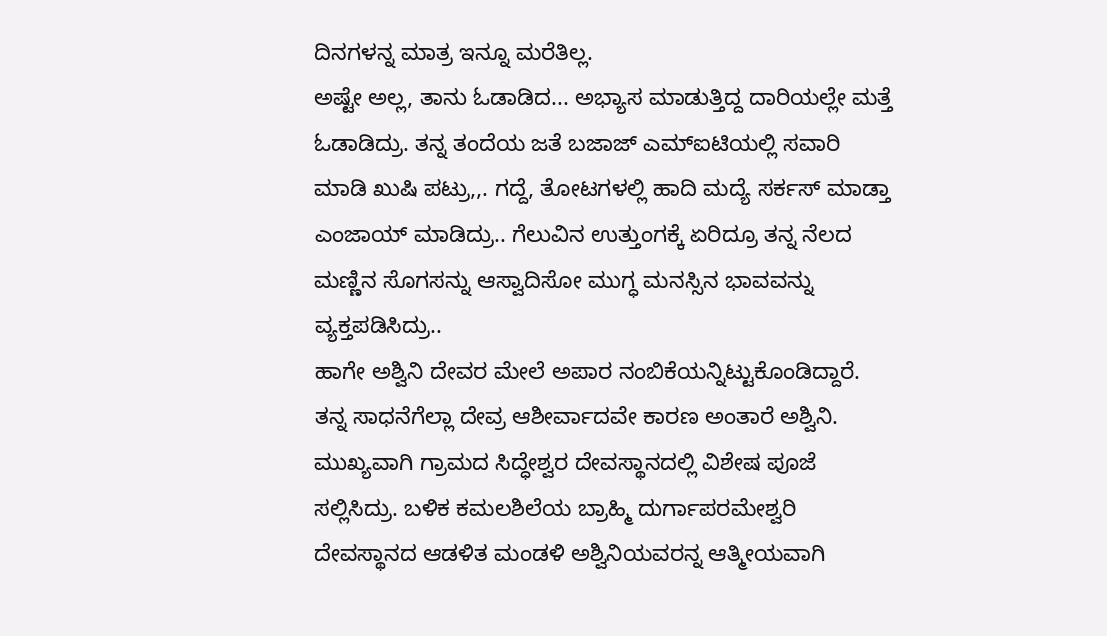ದಿನಗಳನ್ನ ಮಾತ್ರ ಇನ್ನೂ ಮರೆತಿಲ್ಲ.
ಅಷ್ಟೇ ಅಲ್ಲ, ತಾನು ಓಡಾಡಿದ... ಅಭ್ಯಾಸ ಮಾಡುತ್ತಿದ್ದ ದಾರಿಯಲ್ಲೇ ಮತ್ತೆ ಓಡಾಡಿದ್ರು. ತನ್ನ ತಂದೆಯ ಜತೆ ಬಜಾಜ್ ಎಮ್ಐಟಿಯಲ್ಲಿ ಸವಾರಿ ಮಾಡಿ ಖುಷಿ ಪಟ್ರು,,. ಗದ್ದೆ, ತೋಟಗಳಲ್ಲಿ ಹಾದಿ ಮದ್ಯೆ ಸರ್ಕಸ್ ಮಾಡ್ತಾ ಎಂಜಾಯ್ ಮಾಡಿದ್ರು.. ಗೆಲುವಿನ ಉತ್ತುಂಗಕ್ಕೆ ಏರಿದ್ರೂ ತನ್ನ ನೆಲದ ಮಣ್ಣಿನ ಸೊಗಸನ್ನು ಆಸ್ವಾದಿಸೋ ಮುಗ್ಧ ಮನಸ್ಸಿನ ಭಾವವನ್ನು ವ್ಯಕ್ತಪಡಿಸಿದ್ರು..
ಹಾಗೇ ಅಶ್ವಿನಿ ದೇವರ ಮೇಲೆ ಅಪಾರ ನಂಬಿಕೆಯನ್ನಿಟ್ಟುಕೊಂಡಿದ್ದಾರೆ. ತನ್ನ ಸಾಧನೆಗೆಲ್ಲಾ ದೇವ್ರ ಆಶೀರ್ವಾದವೇ ಕಾರಣ ಅಂತಾರೆ ಅಶ್ವಿನಿ. ಮುಖ್ಯವಾಗಿ ಗ್ರಾಮದ ಸಿದ್ಧೇಶ್ವರ ದೇವಸ್ಥಾನದಲ್ಲಿ ವಿಶೇಷ ಪೂಜೆ ಸಲ್ಲಿಸಿದ್ರು. ಬಳಿಕ ಕಮಲಶಿಲೆಯ ಬ್ರಾಹ್ಮಿ ದುರ್ಗಾಪರಮೇಶ್ವರಿ ದೇವಸ್ಥಾನದ ಆಡಳಿತ ಮಂಡಳಿ ಅಶ್ವಿನಿಯವರನ್ನ ಆತ್ಮೀಯವಾಗಿ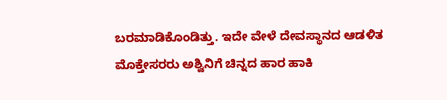ಬರಮಾಡಿಕೊಂಡಿತ್ತು. ಇದೇ ವೇಳೆ ದೇವಸ್ಥಾನದ ಆಡಳಿತ ಮೊಕ್ತೇಸರರು ಅಶ್ವಿನಿಗೆ ಚಿನ್ನದ ಹಾರ ಹಾಕಿ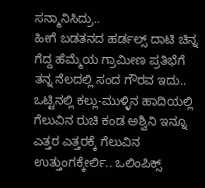ಸನ್ಮಾನಿಸಿದ್ರು..
ಹೀಗೆ ಬಡತನದ ಹರ್ಡಲ್ಸ್ ದಾಟಿ ಚಿನ್ನ ಗೆದ್ದ ಹೆಮ್ಮೆಯ ಗ್ರಾಮೀಣ ಪ್ರತಿಭೆಗೆ ತನ್ನ ನೆಲದಲ್ಲಿ ಸಂದ ಗೌರವ ಇದು.. ಒಟ್ಟಿನಲ್ಲಿ ಕಲ್ಲು-ಮುಳ್ಳಿನ ಹಾದಿಯಲ್ಲಿ ಗೆಲುವಿನ ರುಚಿ ಕಂಡ ಅಶ್ವಿನಿ ಇನ್ನೂ ಎತ್ತರ ಎತ್ತರಕ್ಕೆ ಗೆಲುವಿನ ಉತ್ತುಂಗಕ್ಕೇರ್ಲಿ.. ಒಲಿಂಪಿಕ್ಸ್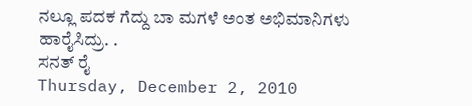ನಲ್ಲೂ ಪದಕ ಗೆದ್ದು ಬಾ ಮಗಳೆ ಅಂತ ಅಭಿಮಾನಿಗಳು ಹಾರೈಸಿದ್ರು. .
ಸನತ್ ರೈ
Thursday, December 2, 2010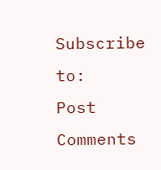Subscribe to:
Post Comments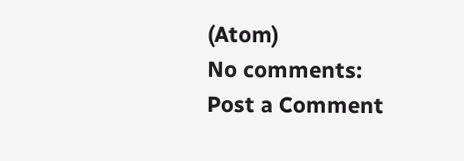(Atom)
No comments:
Post a Comment